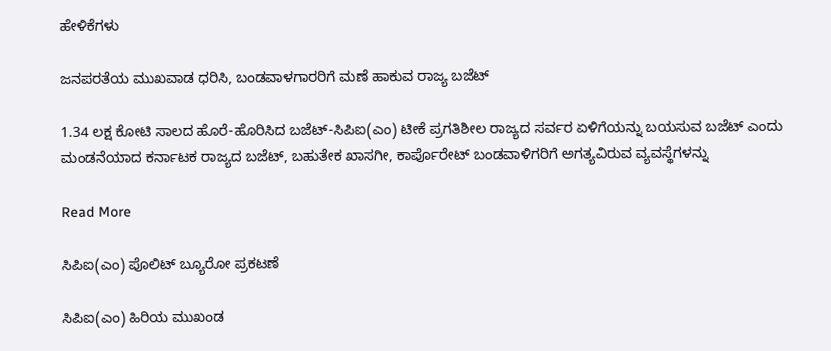ಹೇಳಿಕೆಗಳು

ಜನಪರತೆಯ ಮುಖವಾಡ ಧರಿಸಿ, ಬಂಡವಾಳಗಾರರಿಗೆ ಮಣೆ ಹಾಕುವ ರಾಜ್ಯ ಬಜೆಟ್

1.34 ಲಕ್ಷ ಕೋಟಿ ಸಾಲದ ಹೊರೆ-ಹೊರಿಸಿದ ಬಜೆಟ್-ಸಿಪಿಐ(ಎಂ) ಟೀಕೆ ಪ್ರಗತಿಶೀಲ ರಾಜ್ಯದ ಸರ್ವರ ಏಳಿಗೆಯನ್ನು ಬಯಸುವ ಬಜೆಟ್ ಎಂದು ಮಂಡನೆಯಾದ ಕರ್ನಾಟಕ ರಾಜ್ಯದ ಬಜೆಟ್, ಬಹುತೇಕ ಖಾಸಗೀ, ಕಾರ್ಪೊರೇಟ್ ಬಂಡವಾಳಿಗರಿಗೆ ಅಗತ್ಯವಿರುವ ವ್ಯವಸ್ಥೆಗಳನ್ನು

Read More

ಸಿಪಿಐ(ಎಂ) ಪೊಲಿಟ್ ಬ್ಯೂರೋ ಪ್ರಕಟಣೆ

ಸಿಪಿಐ(ಎಂ) ಹಿರಿಯ ಮುಖಂಡ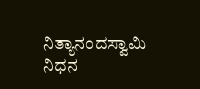ನಿತ್ಯಾನಂದಸ್ವಾಮಿ ನಿಧನ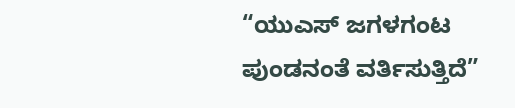“ಯುಎಸ್‍ ಜಗಳಗಂಟ ಪುಂಡನಂತೆ ವರ್ತಿಸುತ್ತಿದೆ”